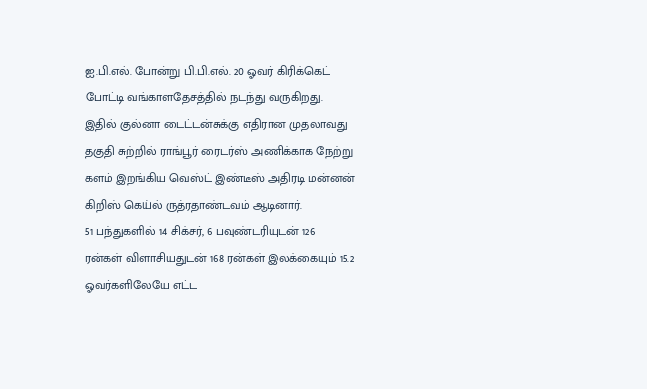ஐ.பி.எல். போன்று பி.பி.எல். 20 ஓவர் கிரிக்கெட் போட்டி வங்காளதேசத்தில் நடந்து வருகிறது. இதில் குல்னா டைட்டன்சுக்கு எதிரான முதலாவது தகுதி சுற்றில் ராங்பூர் ரைடர்ஸ் அணிக்காக நேற்று களம் இறங்கிய வெஸ்ட் இண்டீஸ் அதிரடி மன்னன் கிறிஸ் கெய்ல் ருத்ரதாண்டவம் ஆடினார்.
51 பந்துகளில் 14 சிக்சர், 6 பவுண்டரியுடன் 126 ரன்கள் விளாசியதுடன் 168 ரன்கள் இலக்கையும் 15.2 ஓவர்களிலேயே எட்ட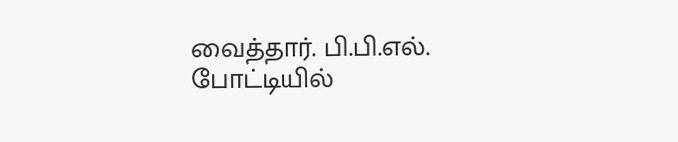வைத்தார். பி.பி.எல். போட்டியில்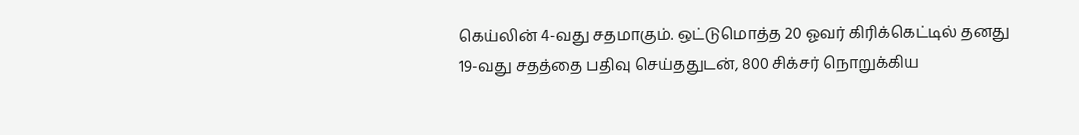கெய்லின் 4-வது சதமாகும். ஒட்டுமொத்த 20 ஓவர் கிரிக்கெட்டில் தனது 19-வது சதத்தை பதிவு செய்ததுடன், 800 சிக்சர் நொறுக்கிய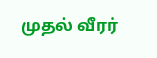முதல் வீரர்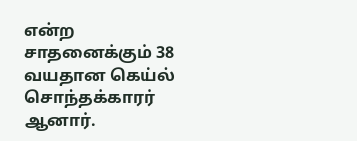என்ற சாதனைக்கும் 38 வயதான கெய்ல் சொந்தக்காரர் ஆனார்.